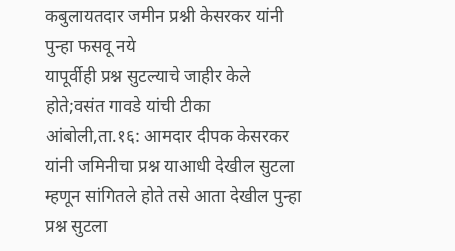कबुलायतदार जमीन प्रश्नी केसरकर यांनी पुन्हा फसवू नये
यापूर्वीही प्रश्न सुटल्याचे जाहीर केले होते;वसंत गावडे यांची टीका आंबोली,ता.१६: आमदार दीपक केसरकर यांनी जमिनीचा प्रश्न याआधी देखील सुटला म्हणून सांगितले होते तसे आता देखील पुन्हा प्रश्न सुटला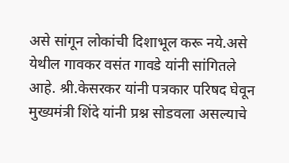असे सांगून लोकांची दिशाभूल करू नये.असे येथील गावकर वसंत गावडे यांनी सांगितले आहे. श्री.केसरकर यांनी पत्रकार परिषद घेवून मुख्यमंत्री शिंदे यांनी प्रश्न सोडवला असल्याचे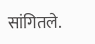सांगितले.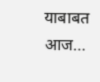याबाबत आज…